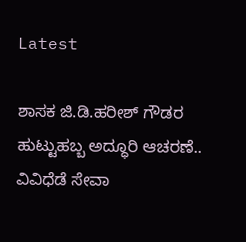Latest

ಶಾಸಕ ಜಿ.ಡಿ.ಹರೀಶ್ ಗೌಡರ ಹುಟ್ಟುಹಬ್ಬ ಅದ್ಧೂರಿ ಆಚರಣೆ.. ವಿವಿಧೆಡೆ ಸೇವಾ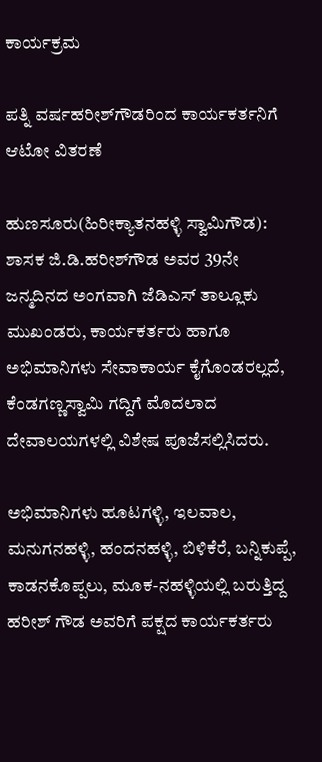ಕಾರ್ಯಕ್ರಮ

ಪತ್ನಿ ವರ್ಷಹರೀಶ್‌ಗೌಡರಿಂದ ಕಾರ್ಯಕರ್ತನಿಗೆ ಆಟೋ ವಿತರಣೆ

ಹುಣಸೂರು(ಹಿರೀಕ್ಯಾತನಹಳ್ಳಿ ಸ್ವಾಮಿಗೌಡ): ಶಾಸಕ ಜಿ.ಡಿ.ಹರೀಶ್‌ಗೌಡ ಅವರ 39ನೇ ಜನ್ಮದಿನದ ಅಂಗವಾಗಿ ಜೆಡಿಎಸ್ ತಾಲ್ಲೂಕು ಮುಖಂಡರು, ಕಾರ್ಯಕರ್ತರು ಹಾಗೂ ಅಭಿಮಾನಿಗಳು ಸೇವಾಕಾರ್ಯ ಕೈಗೊಂಡರಲ್ಲದೆ, ಕೆಂಡಗಣ್ಣಸ್ವಾಮಿ ಗದ್ದಿಗೆ ಮೊದಲಾದ ದೇವಾಲಯಗಳಲ್ಲಿ ವಿಶೇಷ ಪೂಜೆಸಲ್ಲಿಸಿದರು.

ಅಭಿಮಾನಿಗಳು ಹೂಟಗಳ್ಳಿ, ಇಲವಾಲ, ಮನುಗನಹಳ್ಳಿ, ಹಂದನಹಳ್ಳಿ, ಬಿಳಿಕೆರೆ, ಬನ್ನಿಕುಪ್ಪೆ, ಕಾಡನಕೊಪ್ಪಲು, ಮೂಕ-ನಹಳ್ಳಿಯಲ್ಲಿ ಬರುತ್ತಿದ್ದ ಹರೀಶ್ ಗೌಡ ಅವರಿಗೆ ಪಕ್ಷದ ಕಾರ್ಯಕರ್ತರು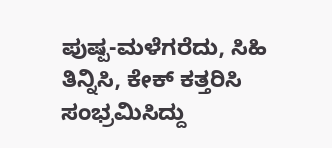ಪುಷ್ಪ-ಮಳೆಗರೆದು, ಸಿಹಿ ತಿನ್ನಿಸಿ, ಕೇಕ್ ಕತ್ತರಿಸಿ ಸಂಭ್ರಮಿಸಿದ್ದು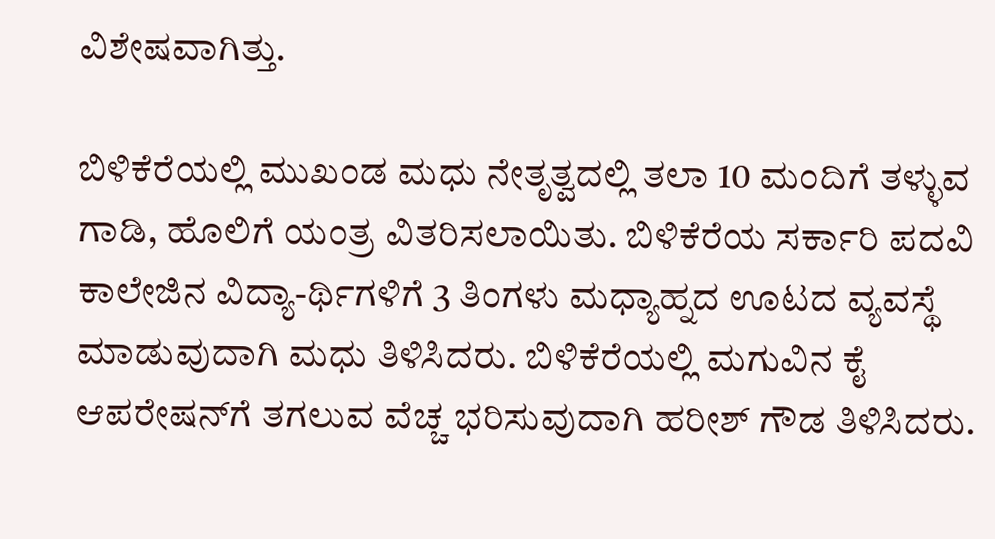ವಿಶೇಷವಾಗಿತ್ತು.

ಬಿಳಿಕೆರೆಯಲ್ಲಿ ಮುಖಂಡ ಮಧು ನೇತೃತ್ವದಲ್ಲಿ ತಲಾ 10 ಮಂದಿಗೆ ತಳ್ಳುವ ಗಾಡಿ, ಹೊಲಿಗೆ ಯಂತ್ರ ವಿತರಿಸಲಾಯಿತು. ಬಿಳಿಕೆರೆಯ ಸರ್ಕಾರಿ ಪದವಿ ಕಾಲೇಜಿನ ವಿದ್ಯಾ-ರ್ಥಿಗಳಿಗೆ 3 ತಿಂಗಳು ಮಧ್ಯಾಹ್ನದ ಊಟದ ವ್ಯವಸ್ಥೆ ಮಾಡುವುದಾಗಿ ಮಧು ತಿಳಿಸಿದರು. ಬಿಳಿಕೆರೆಯಲ್ಲಿ ಮಗುವಿನ ಕೈ ಆಪರೇಷನ್‌ಗೆ ತಗಲುವ ವೆಚ್ಚ ಭರಿಸುವುದಾಗಿ ಹರೀಶ್‌ ಗೌಡ ತಿಳಿಸಿದರು.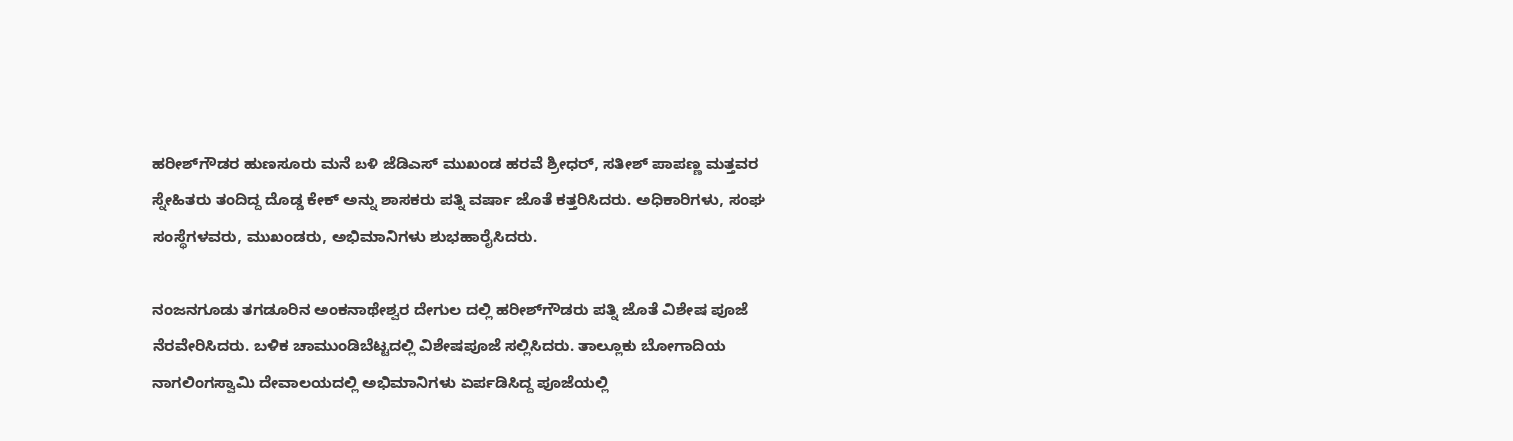ಹರೀಶ್‌ಗೌಡರ ಹುಣಸೂರು ಮನೆ బళి ಜೆಡಿಎಸ್ ಮುಖಂಡ ಹರವೆ ಶ್ರೀಧರ್, ಸತೀಶ್ ಪಾಪಣ್ಣ ಮತ್ತವರ ಸ್ನೇಹಿತರು ತಂದಿದ್ದ ದೊಡ್ಡ ಕೇಕ್ ಅನ್ನು ಶಾಸಕರು ಪತ್ನಿ ವರ್ಷಾ ಜೊತೆ ಕತ್ತರಿಸಿದರು. ಅಧಿಕಾರಿಗಳು, ಸಂಘ ಸಂಸ್ಥೆಗಳವರು, ಮುಖಂಡರು, ಅಭಿಮಾನಿಗಳು ಶುಭಹಾರೈಸಿದರು.

ನಂಜನಗೂಡು ತಗಡೂರಿನ ಅಂಕನಾಥೇಶ್ವರ ದೇಗುಲ ದಲ್ಲಿ ಹರೀಶ್‌ಗೌಡರು ಪತ್ನಿ ಜೊತೆ ವಿಶೇಷ ಪೂಜೆ ನೆರವೇರಿಸಿದರು. ಬಳಿಕ ಚಾಮುಂಡಿಬೆಟ್ಟದಲ್ಲಿ ವಿಶೇಷಪೂಜೆ ಸಲ್ಲಿಸಿದರು. ತಾಲ್ಲೂಕು ಬೋಗಾದಿಯ ನಾಗಲಿಂಗಸ್ವಾಮಿ ದೇವಾಲಯದಲ್ಲಿ ಅಭಿಮಾನಿಗಳು ಏರ್ಪಡಿಸಿದ್ದ ಪೂಜೆಯಲ್ಲಿ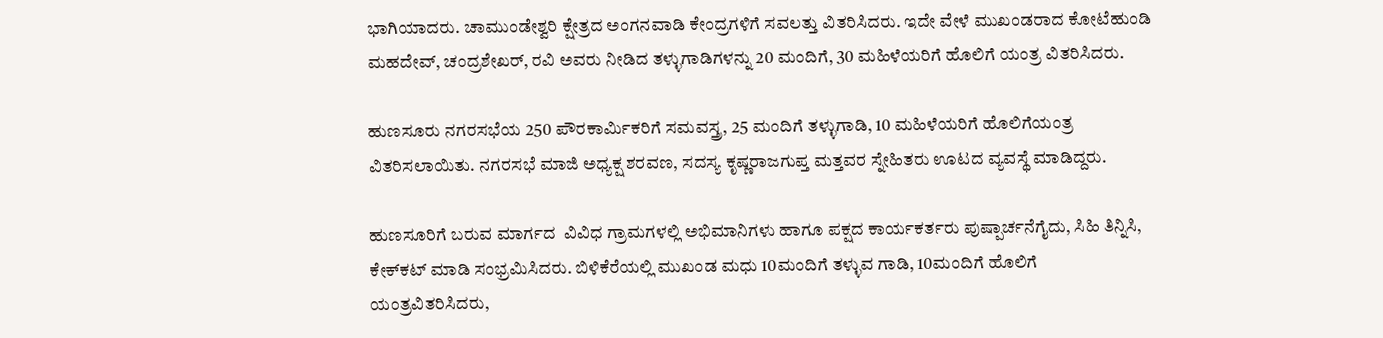ಭಾಗಿಯಾದರು. ಚಾಮುಂಡೇಶ್ವರಿ ಕ್ಷೇತ್ರದ ಅಂಗನವಾಡಿ ಕೇಂದ್ರಗಳಿಗೆ ಸವಲತ್ತು ವಿತರಿಸಿದರು. ಇದೇ ವೇಳೆ ಮುಖಂಡರಾದ ಕೋಟೆಹುಂಡಿ ಮಹದೇವ್, ಚಂದ್ರಶೇಖರ್, ರವಿ ಅವರು ನೀಡಿದ ತಳ್ಳುಗಾಡಿಗಳನ್ನು 20 ಮಂದಿಗೆ, 30 ಮಹಿಳೆಯರಿಗೆ ಹೊಲಿಗೆ ಯಂತ್ರ ವಿತರಿಸಿದರು.

ಹುಣಸೂರು ನಗರಸಭೆಯ 250 ಪೌರಕಾರ್ಮಿಕರಿಗೆ ಸಮವಸ್ತ್ರ, 25 ಮಂದಿಗೆ ತಳ್ಳುಗಾಡಿ, 10 ಮಹಿಳೆಯರಿಗೆ ಹೊಲಿಗೆಯಂತ್ರ ವಿತರಿಸಲಾಯಿತು. ನಗರಸಭೆ ಮಾಜಿ ಅಧ್ಯಕ್ಷ ಶರವಣ, ಸದಸ್ಯ ಕೃಷ್ಣರಾಜಗುಪ್ತ ಮತ್ತವರ ಸ್ನೇಹಿತರು ಊಟದ ವ್ಯವಸ್ಥೆ ಮಾಡಿದ್ದರು.

ಹುಣಸೂರಿಗೆ ಬರುವ ಮಾರ್ಗದ  ವಿವಿಧ ಗ್ರಾಮಗಳಲ್ಲಿ ಅಭಿಮಾನಿಗಳು ಹಾಗೂ ಪಕ್ಷದ ಕಾರ್ಯಕರ್ತರು ಪುಷ್ಪಾರ್ಚನೆಗೈದು, ಸಿಹಿ ತಿನ್ನಿಸಿ, ಕೇಕ್‌ಕಟ್ ಮಾಡಿ ಸಂಭ್ರಮಿಸಿದರು. ಬಿಳಿಕೆರೆಯಲ್ಲಿ ಮುಖಂಡ ಮಧು 10ಮಂದಿಗೆ ತಳ್ಳುವ ಗಾಡಿ, 10ಮಂದಿಗೆ ಹೊಲಿಗೆ ಯಂತ್ರವಿತರಿಸಿದರು,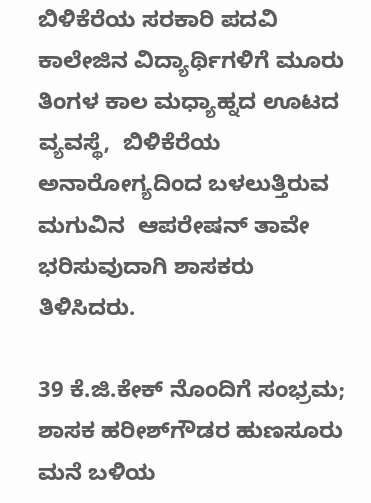ಬಿಳಿಕೆರೆಯ ಸರಕಾರಿ ಪದವಿ ಕಾಲೇಜಿನ ವಿದ್ಯಾರ್ಥಿಗಳಿಗೆ ಮೂರು ತಿಂಗಳ ಕಾಲ ಮಧ್ಯಾಹ್ನದ ಊಟದ ವ್ಯವಸ್ಥೆ,  ಬಿಳಿಕೆರೆಯ ಅನಾರೋಗ್ಯದಿಂದ ಬಳಲುತ್ತಿರುವ ಮಗುವಿನ  ಆಪರೇಷನ್ ತಾವೇ ಭರಿಸುವುದಾಗಿ ಶಾಸಕರು ತಿಳಿಸಿದರು.

39 ಕೆ.ಜಿ.ಕೇಕ್ ನೊಂದಿಗೆ ಸಂಭ್ರಮ; ಶಾಸಕ ಹರೀಶ್‌ಗೌಡರ ಹುಣಸೂರು ಮನೆ ಬಳಿಯ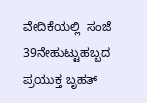ವೇದಿಕೆಯಲ್ಲಿ  ಸಂಜೆ 39ನೇಹುಟ್ಟುಹಬ್ಬದ ಪ್ರಯುಕ್ತ ಬೃಹತ್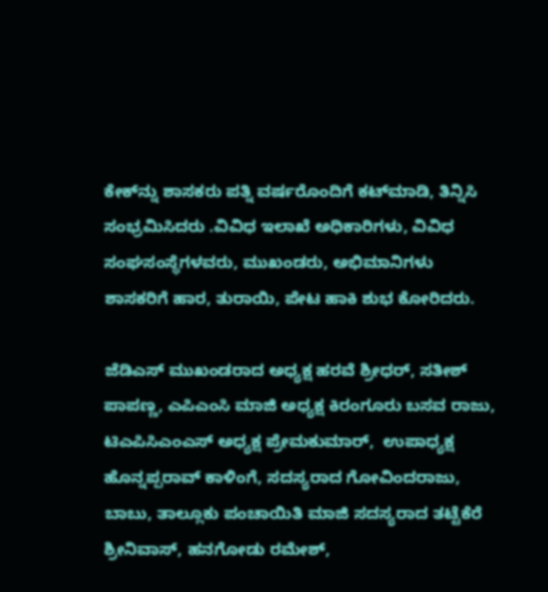ಕೇಕ್‌ನ್ನು ಶಾಸಕರು ಪತ್ನಿ ವರ್ಷರೊಂದಿಗೆ ಕಟ್‌ಮಾಡಿ, ತಿನ್ನಿಸಿ ಸಂಭ್ರಮಿಸಿದರು .ವಿವಿಧ ಇಲಾಖೆ ಅಧಿಕಾರಿಗಳು, ವಿವಿಧ ಸಂಘಸಂಸ್ಥೆಗಳವರು, ಮುಖಂಡರು, ಅಭಿಮಾನಿಗಳು ಶಾಸಕರಿಗೆ ಹಾರ, ತುರಾಯಿ, ಪೇಟ ಹಾಕಿ ಶುಭ ಕೋರಿದರು.

ಜೆಡಿಎಸ್ ಮುಖಂಡರಾದ ಅಧ್ಯಕ್ಷ ಹರವೆ ಶ್ರೀಧರ್, ಸತೀಶ್ ಪಾಪಣ್ಣ, ಎಪಿಎಂಸಿ ಮಾಜಿ ಅಧ್ಯಕ್ಷ ಕಿರಂಗೂರು ಬಸವ ರಾಜು, ಟಿಎಪಿಸಿಎಂಎಸ್ ಅಧ್ಯಕ್ಷ ಪ್ರೇಮಕುಮಾರ್,  ಉಪಾಧ್ಯಕ್ಷ ಹೊನ್ನಪ್ಪರಾವ್ ಕಾಳಿಂಗೆ, ಸದಸ್ಯರಾದ ಗೋವಿಂದರಾಜು, ಬಾಬು, ತಾಲ್ಲೂಕು ಪಂಚಾಯಿತಿ ಮಾಜಿ ಸದಸ್ಯರಾದ ತಟ್ಟೆಕೆರೆ ಶ್ರೀನಿವಾಸ್, ಹನಗೋಡು ರಮೇಶ್,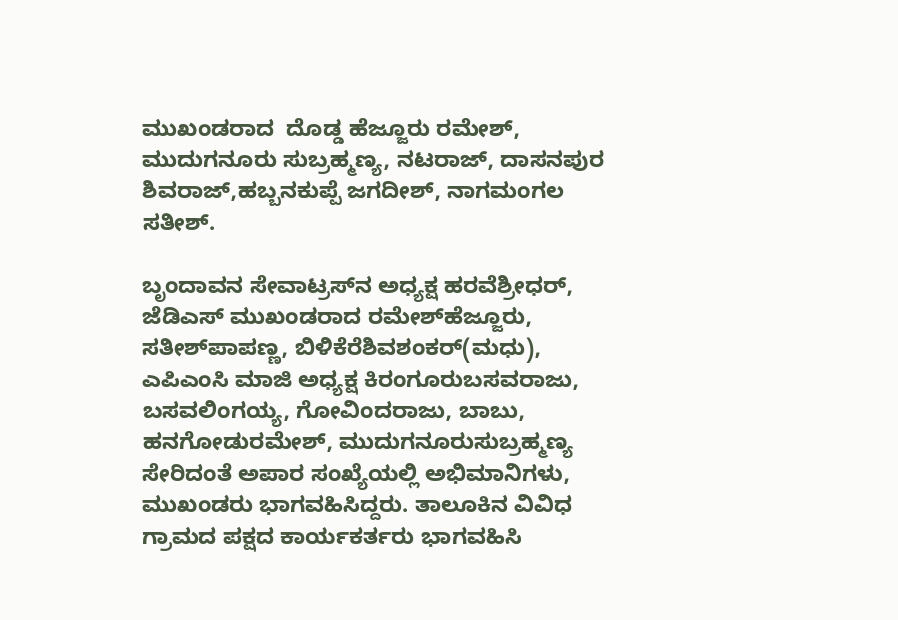ಮುಖಂಡರಾದ  ದೊಡ್ಡ ಹೆಜ್ಜೂರು ರಮೇಶ್‌, ಮುದುಗನೂರು ಸುಬ್ರಹ್ಮಣ್ಯ, ನಟರಾಜ್, ದಾಸನಪುರ ಶಿವರಾಜ್,ಹಬ್ಬನಕುಪ್ಪೆ ಜಗದೀಶ್, ನಾಗಮಂಗಲ ಸತೀಶ್.

ಬೃಂದಾವನ ಸೇವಾಟ್ರಸ್‌ನ ಅಧ್ಯಕ್ಷ ಹರವೆಶ್ರೀಧರ್, ಜೆಡಿಎಸ್ ಮುಖಂಡರಾದ ರಮೇಶ್‌ಹೆಜ್ಜೂರು, ಸತೀಶ್‌ಪಾಪಣ್ಣ, ಬಿಳಿಕೆರೆಶಿವಶಂಕರ್(ಮಧು), ಎಪಿಎಂಸಿ ಮಾಜಿ ಅಧ್ಯಕ್ಷ ಕಿರಂಗೂರುಬಸವರಾಜು,  ಬಸವಲಿಂಗಯ್ಯ, ಗೋವಿಂದರಾಜು, ಬಾಬು, ಹನಗೋಡುರಮೇಶ್, ಮುದುಗನೂರುಸುಬ್ರಹ್ಮಣ್ಯ ಸೇರಿದಂತೆ ಅಪಾರ ಸಂಖ್ಯೆಯಲ್ಲಿ ಅಭಿಮಾನಿಗಳು, ಮುಖಂಡರು ಭಾಗವಹಿಸಿದ್ದರು. ತಾಲೂಕಿನ ವಿವಿಧ ಗ್ರಾಮದ ಪಕ್ಷದ ಕಾರ್ಯಕರ್ತರು ಭಾಗವಹಿಸಿ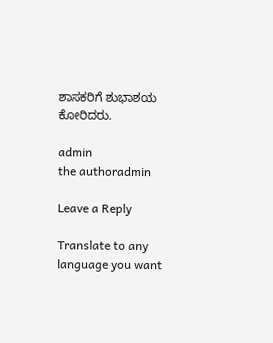ಶಾಸಕರಿಗೆ ಶುಭಾಶಯ ಕೋರಿದರು.

admin
the authoradmin

Leave a Reply

Translate to any language you want